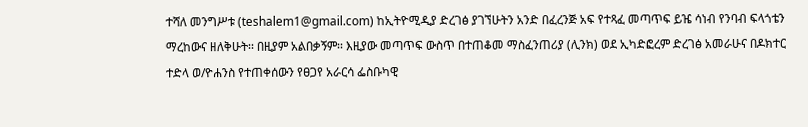ተሻለ መንግሥቱ (teshalem1@gmail.com) ከኢትዮሚዲያ ድረገፅ ያገኘሁትን አንድ በፈረንጅ አፍ የተጻፈ መጣጥፍ ይዤ ሳነብ የንባብ ፍላጎቴን ማረከውና ዘለቅሁት፡፡ በዚያም አልበቃኝም፡፡ እዚያው መጣጥፍ ውስጥ በተጠቆመ ማስፈንጠሪያ (ሊንክ) ወደ ኢካድፎረም ድረገፅ አመራሁና በዶክተር ተድላ ወ/ዮሐንስ የተጠቀሰውን የፀጋየ አራርሳ ፌስቡካዊ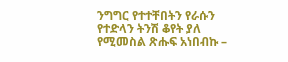ንግግር የተተቸበትን የራሱን የተድላን ትንሽ ቆየት ያለ የሚመስል ጽሑፍ አነበብኩ –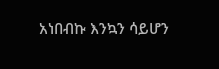አነበብኩ እንኳን ሳይሆን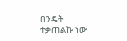በንዴት ተቃጠልኩ ነው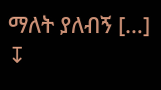ማለት ያለብኝ […]
↧